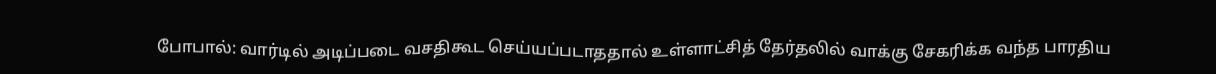போபால்: வார்டில் அடிப்படை வசதிகூட செய்யப்படாததால் உள்ளாட்சித் தேர்தலில் வாக்கு சேகரிக்க வந்த பாரதிய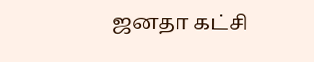ஜனதா கட்சி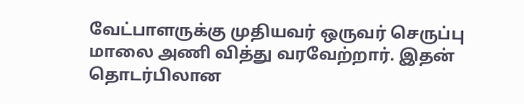வேட்பாளருக்கு முதியவர் ஒருவர் செருப்பு மாலை அணி வித்து வரவேற்றார். இதன் தொடர்பிலான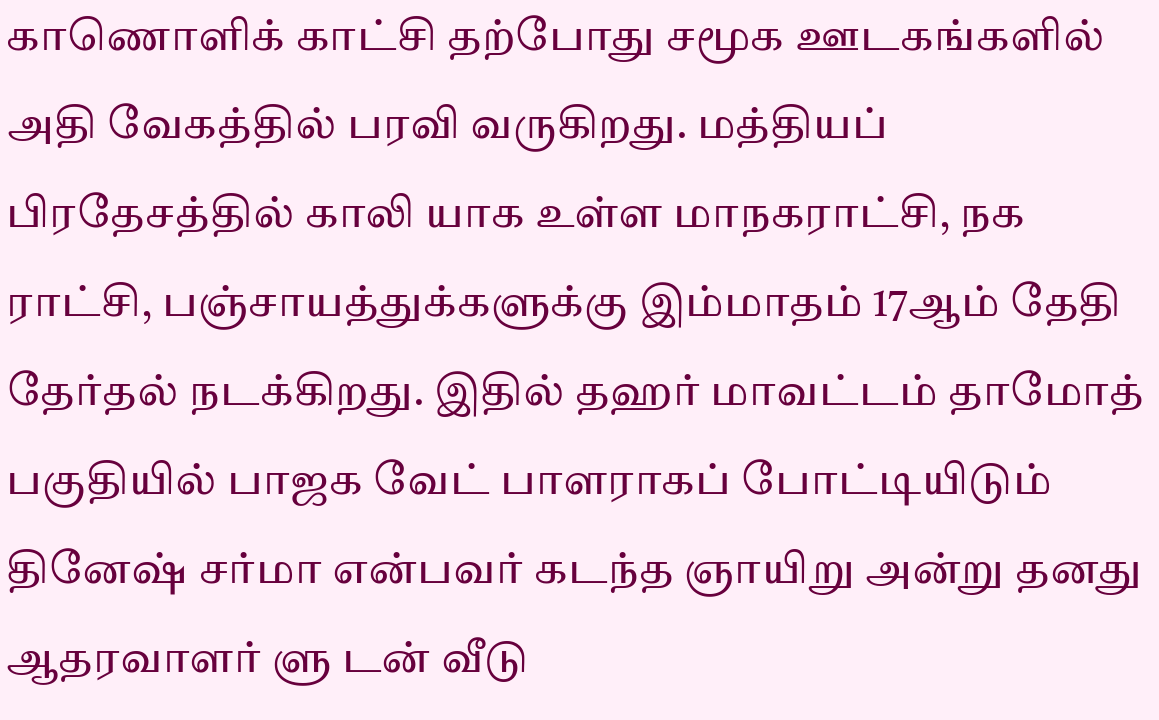காணொளிக் காட்சி தற்போது சமூக ஊடகங்களில் அதி வேகத்தில் பரவி வருகிறது. மத்தியப் பிரதேசத்தில் காலி யாக உள்ள மாநகராட்சி, நக ராட்சி, பஞ்சாயத்துக்களுக்கு இம்மாதம் 17ஆம் தேதி தேர்தல் நடக்கிறது. இதில் தஹர் மாவட்டம் தாமோத் பகுதியில் பாஜக வேட் பாளராகப் போட்டியிடும் தினேஷ் சர்மா என்பவர் கடந்த ஞாயிறு அன்று தனது ஆதரவாளர் ளு டன் வீடு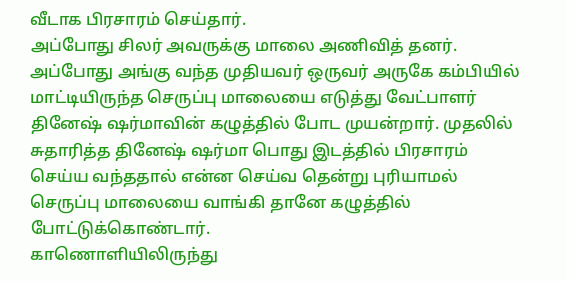வீடாக பிரசாரம் செய்தார்.
அப்போது சிலர் அவருக்கு மாலை அணிவித் தனர். அப்போது அங்கு வந்த முதியவர் ஒருவர் அருகே கம்பியில் மாட்டியிருந்த செருப்பு மாலையை எடுத்து வேட்பாளர் தினேஷ் ஷர்மாவின் கழுத்தில் போட முயன்றார். முதலில் சுதாரித்த தினேஷ் ஷர்மா பொது இடத்தில் பிரசாரம் செய்ய வந்ததால் என்ன செய்வ தென்று புரியாமல் செருப்பு மாலையை வாங்கி தானே கழுத்தில் போட்டுக்கொண்டார்.
காணொளியிலிருந்து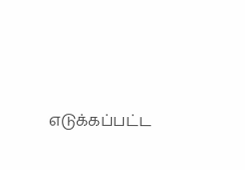எடுக்கப்பட்ட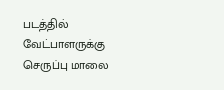படத்தில் வேட்பாளருக்கு செருப்பு மாலை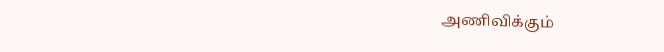அணிவிக்கும்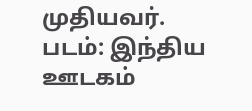முதியவர். படம்: இந்திய ஊடகம்